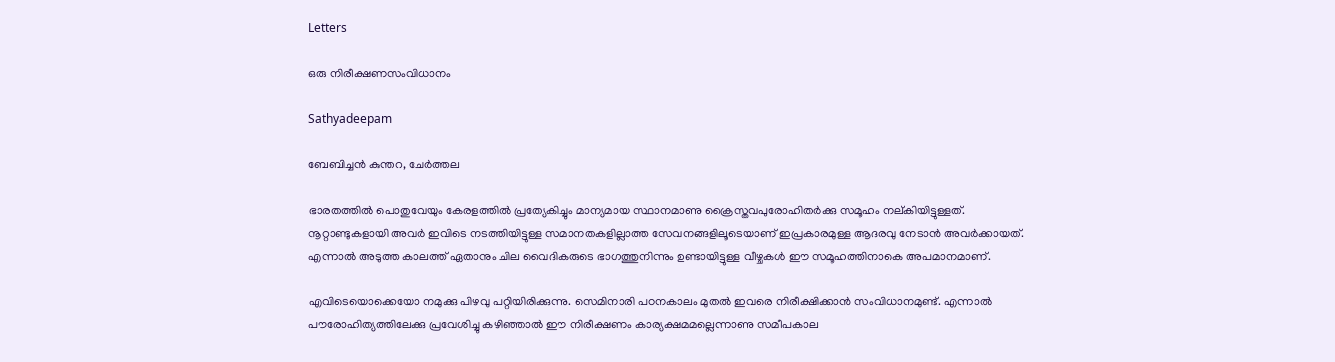Letters

ഒരു നിരീക്ഷണസംവിധാനം

Sathyadeepam

ബേബിച്ചന്‍ കുന്തറ, ചേര്‍ത്തല

ഭാരതത്തില്‍ പൊതുവേയും കേരളത്തില്‍ പ്രത്യേകിച്ചും മാന്യമായ സ്ഥാനമാണു ക്രൈസ്തവപുരോഹിതര്‍ക്കു സമൂഹം നല്കിയിട്ടുള്ളത്. നൂറ്റാണ്ടുകളായി അവര്‍ ഇവിടെ നടത്തിയിട്ടുള്ള സമാനതകളില്ലാത്ത സേവനങ്ങളിലൂടെയാണ് ഇപ്രകാരമുള്ള ആദരവു നേടാന്‍ അവര്‍ക്കായത്. എന്നാല്‍ അടുത്ത കാലത്ത് ഏതാനും ചില വൈദികരുടെ ഭാഗത്തുനിന്നും ഉണ്ടായിട്ടുള്ള വീഴ്ചകള്‍ ഈ സമൂഹത്തിനാകെ അപമാനമാണ്.

എവിടെയൊക്കെയോ നമുക്കു പിഴവു പറ്റിയിരിക്കുന്നു. സെമിനാരി പഠനകാലം മുതല്‍ ഇവരെ നിരീക്ഷിക്കാന്‍ സംവിധാനമുണ്ട്. എന്നാല്‍ പൗരോഹിത്യത്തിലേക്കു പ്രവേശിച്ചു കഴിഞ്ഞാല്‍ ഈ നിരീക്ഷണം കാര്യക്ഷമമല്ലെന്നാണു സമീപകാല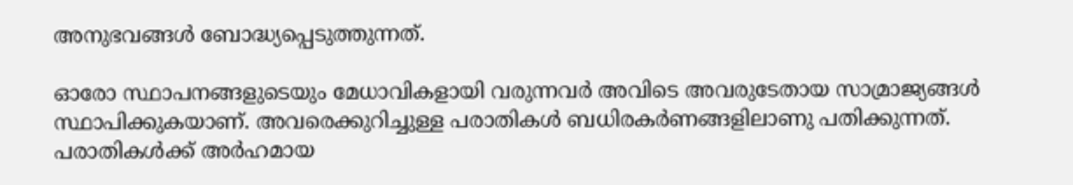അനുഭവങ്ങള്‍ ബോദ്ധ്യപ്പെടുത്തുന്നത്.

ഓരോ സ്ഥാപനങ്ങളുടെയും മേധാവികളായി വരുന്നവര്‍ അവിടെ അവരുടേതായ സാമ്രാജ്യങ്ങള്‍ സ്ഥാപിക്കുകയാണ്. അവരെക്കുറിച്ചുള്ള പരാതികള്‍ ബധിരകര്‍ണങ്ങളിലാണു പതിക്കുന്നത്. പരാതികള്‍ക്ക് അര്‍ഹമായ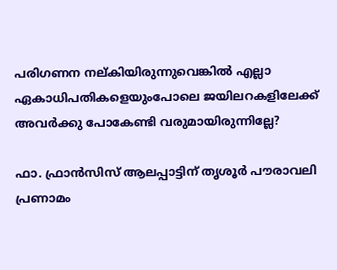പരിഗണന നല്കിയിരുന്നുവെങ്കില്‍ എല്ലാ ഏകാധിപതികളെയുംപോലെ ജയിലറകളിലേക്ക് അവര്‍ക്കു പോകേണ്ടി വരുമായിരുന്നില്ലേ?

ഫാ. ഫ്രാൻസിസ് ആലപ്പാട്ടിന് തൃശൂർ പൗരാവലി പ്രണാമം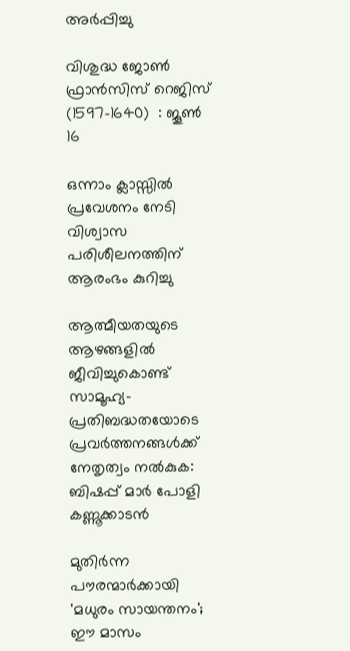അർപ്പിച്ചു

വിശുദ്ധ ജോണ്‍ ഫ്രാന്‍സിസ് റെജിസ്  (1597-1640)  : ജൂണ്‍ 16

ഒന്നാം ക്ലാസ്സിൽ പ്രവേശനം നേടി വിശ്വാസ പരിശീലനത്തിന് ആരംഭം കുറിച്ചു

ആത്മീയതയുടെ ആഴങ്ങളിൽ ജീവിച്ചുകൊണ്ട് സാമൂഹ്യ-പ്രതിബദ്ധതയോടെ പ്രവർത്തനങ്ങൾക്ക് നേതൃത്വം നൽകുക: ബിഷപ്പ് മാർ പോളി കണ്ണൂക്കാടൻ

മുതിർന്ന പൗരന്മാർക്കായി 'മധുരം സായന്തനം'; ഈ മാസം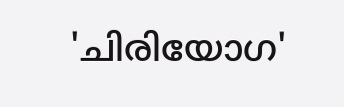'ചിരിയോഗ'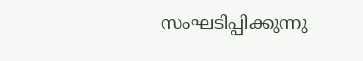സംഘടിപ്പിക്കുന്നു